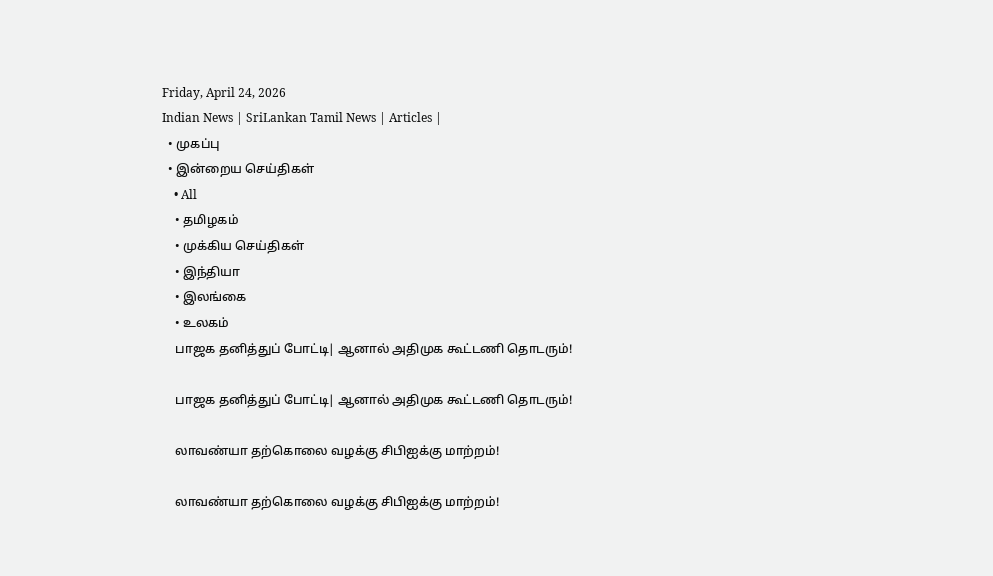Friday, April 24, 2026
Indian News | SriLankan Tamil News | Articles |
  • முகப்பு
  • இன்றைய செய்திகள்
    • All
    • தமிழகம்
    • முக்கிய செய்திகள்
    • இந்தியா
    • இலங்கை
    • உலகம்
    பாஜக தனித்துப் போட்டி| ஆனால் அதிமுக கூட்டணி தொடரும்!

    பாஜக தனித்துப் போட்டி| ஆனால் அதிமுக கூட்டணி தொடரும்!

    லாவண்யா தற்கொலை வழக்கு சிபிஐக்கு மாற்றம்!

    லாவண்யா தற்கொலை வழக்கு சிபிஐக்கு மாற்றம்!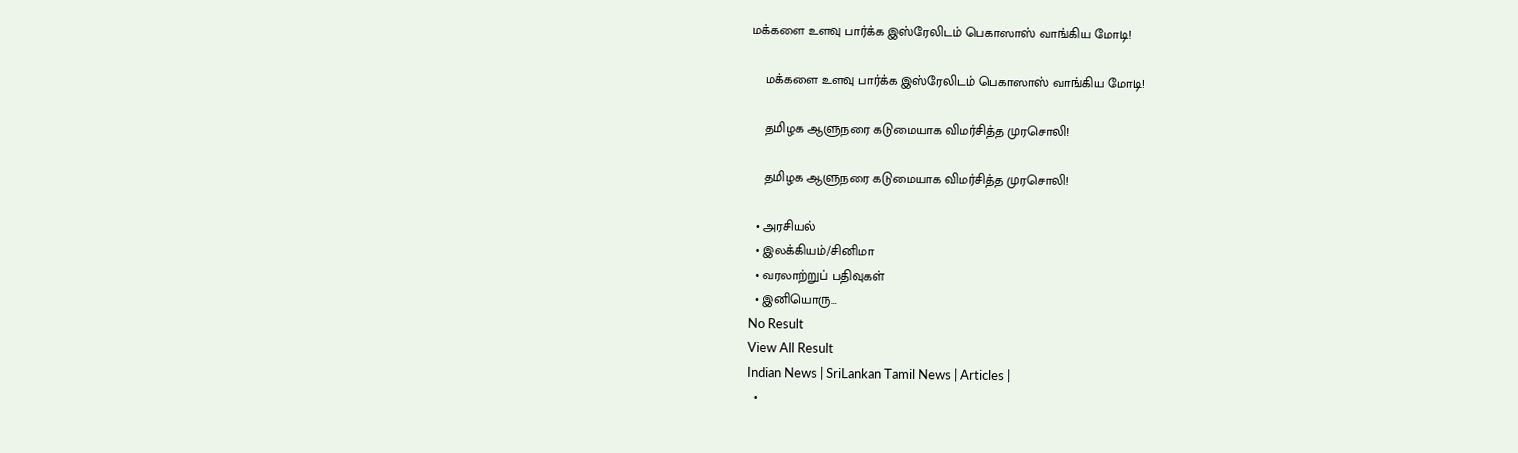மக்களை உளவு பார்க்க இஸ்ரேலிடம் பெகாஸாஸ் வாங்கிய மோடி!

    மக்களை உளவு பார்க்க இஸ்ரேலிடம் பெகாஸாஸ் வாங்கிய மோடி!

    தமிழக ஆளுநரை கடுமையாக விமர்சித்த முரசொலி!

    தமிழக ஆளுநரை கடுமையாக விமர்சித்த முரசொலி!

  • அரசியல்
  • இலக்கியம்/சினிமா
  • வரலாற்றுப் பதிவுகள்
  • இனியொரு…
No Result
View All Result
Indian News | SriLankan Tamil News | Articles |
  •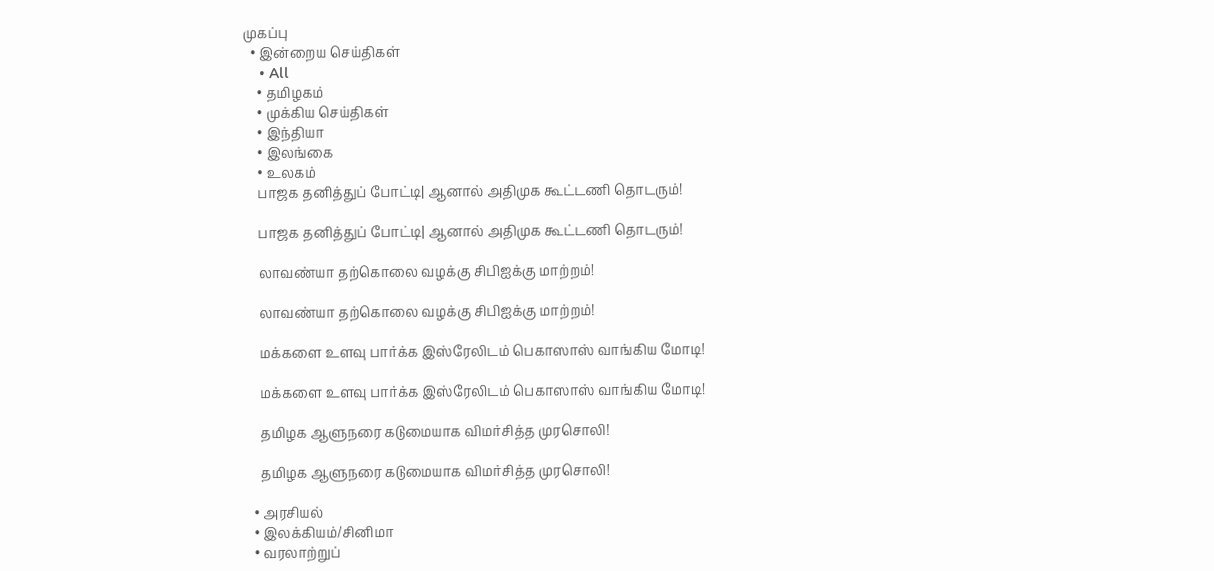முகப்பு
  • இன்றைய செய்திகள்
    • All
    • தமிழகம்
    • முக்கிய செய்திகள்
    • இந்தியா
    • இலங்கை
    • உலகம்
    பாஜக தனித்துப் போட்டி| ஆனால் அதிமுக கூட்டணி தொடரும்!

    பாஜக தனித்துப் போட்டி| ஆனால் அதிமுக கூட்டணி தொடரும்!

    லாவண்யா தற்கொலை வழக்கு சிபிஐக்கு மாற்றம்!

    லாவண்யா தற்கொலை வழக்கு சிபிஐக்கு மாற்றம்!

    மக்களை உளவு பார்க்க இஸ்ரேலிடம் பெகாஸாஸ் வாங்கிய மோடி!

    மக்களை உளவு பார்க்க இஸ்ரேலிடம் பெகாஸாஸ் வாங்கிய மோடி!

    தமிழக ஆளுநரை கடுமையாக விமர்சித்த முரசொலி!

    தமிழக ஆளுநரை கடுமையாக விமர்சித்த முரசொலி!

  • அரசியல்
  • இலக்கியம்/சினிமா
  • வரலாற்றுப்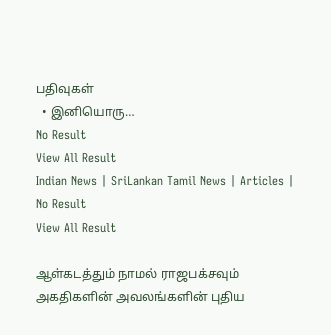பதிவுகள்
  • இனியொரு…
No Result
View All Result
Indian News | SriLankan Tamil News | Articles |
No Result
View All Result

ஆள்கடத்தும் நாமல் ராஜபக்சவும் அகதிகளின் அவலங்களின் புதிய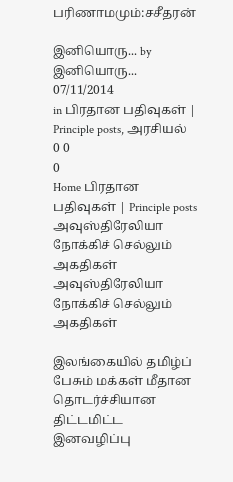பரிணாமமும்:சசீதரன்

இனியொரு... by இனியொரு...
07/11/2014
in பிரதான பதிவுகள் | Principle posts, அரசியல்
0 0
0
Home பிரதான பதிவுகள் | Principle posts
அவுஸ்திரேலியா நோக்கிச் செல்லும் அகதிகள்
அவுஸ்திரேலியா நோக்கிச் செல்லும் அகதிகள்

இலங்கையில் தமிழ்ப் பேசும் மக்கள் மீதான தொடர்ச்சியான திட்டமிட்ட இனவழிப்பு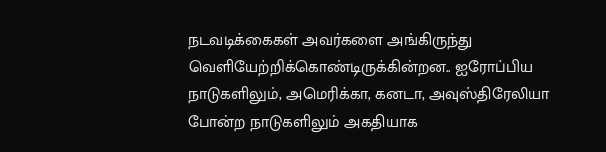நடவடிக்கைகள் அவர்களை அங்கிருந்து வெளியேற்றிக்கொண்டிருக்கின்றன.. ஐரோப்பிய நாடுகளிலும், அமெரிக்கா, கனடா, அவுஸ்திரேலியா போன்ற நாடுகளிலும் அகதியாக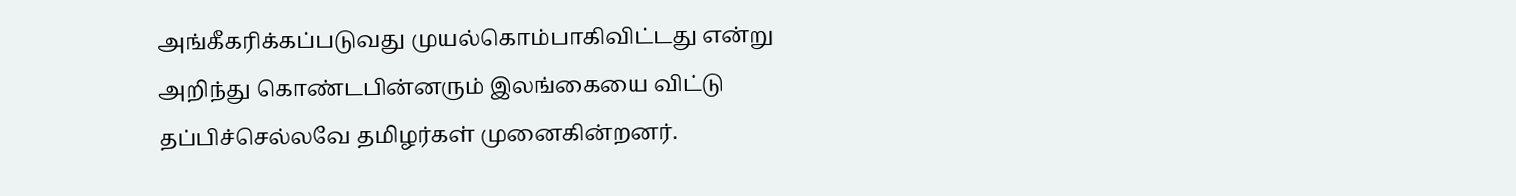அங்கீகரிக்கப்படுவது முயல்கொம்பாகிவிட்டது என்று அறிந்து கொண்டபின்னரும் இலங்கையை விட்டு தப்பிச்செல்லவே தமிழர்கள் முனைகின்றனர்.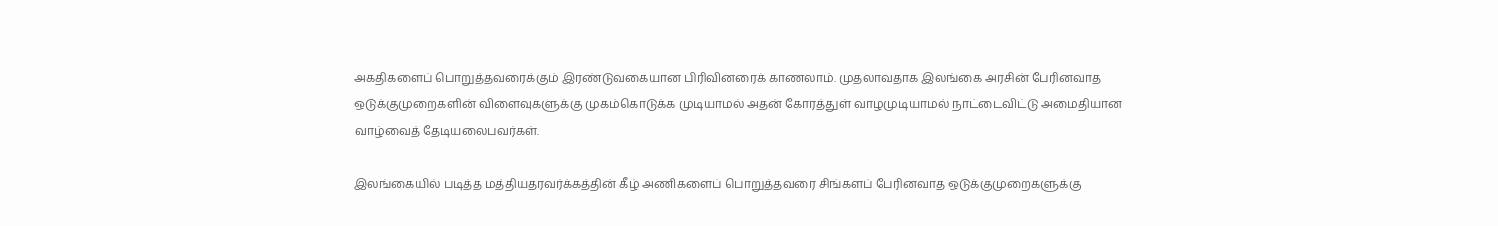அகதிகளைப் பொறுத்தவரைக்கும் இரண்டுவகையான பிரிவினரைக் காணலாம். முதலாவதாக இலங்கை அரசின் பேரினவாத ஒடுக்குமுறைகளின் விளைவுகளுக்கு முகம்கொடுக்க முடியாமல் அதன் கோரத்துள் வாழமுடியாமல் நாட்டைவிட்டு அமைதியான வாழ்வைத் தேடியலைபவர்கள்.

இலங்கையில் படித்த மத்தியதரவர்க்கத்தின் கீழ் அணிகளைப் பொறுத்தவரை சிங்களப் பேரினவாத ஒடுக்குமுறைகளுக்கு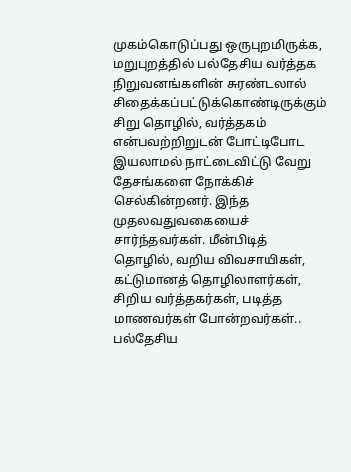முகம்கொடுப்பது ஒருபுறமிருக்க, மறுபுறத்தில் பல்தேசிய வர்த்தக நிறுவனங்களின் சுரண்டலால் சிதைக்கப்பட்டுக்கொண்டிருக்கும் சிறு தொழில், வர்த்தகம் என்பவற்றிறுடன் போட்டிபோட இயலாமல் நாட்டைவிட்டு வேறு தேசங்களை நோக்கிச் செல்கின்றனர். இந்த முதலவதுவகையைச் சார்ந்தவர்கள். மீன்பிடித் தொழில், வறிய விவசாயிகள், கட்டுமானத் தொழிலாளர்கள், சிறிய வர்த்தகர்கள், படித்த மாணவர்கள் போன்றவர்கள்.. பல்தேசிய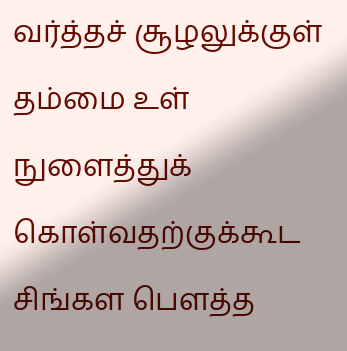வர்த்தச் சூழலுக்குள் தம்மை உள் நுளைத்துக் கொள்வதற்குக்கூட சிங்கள பௌத்த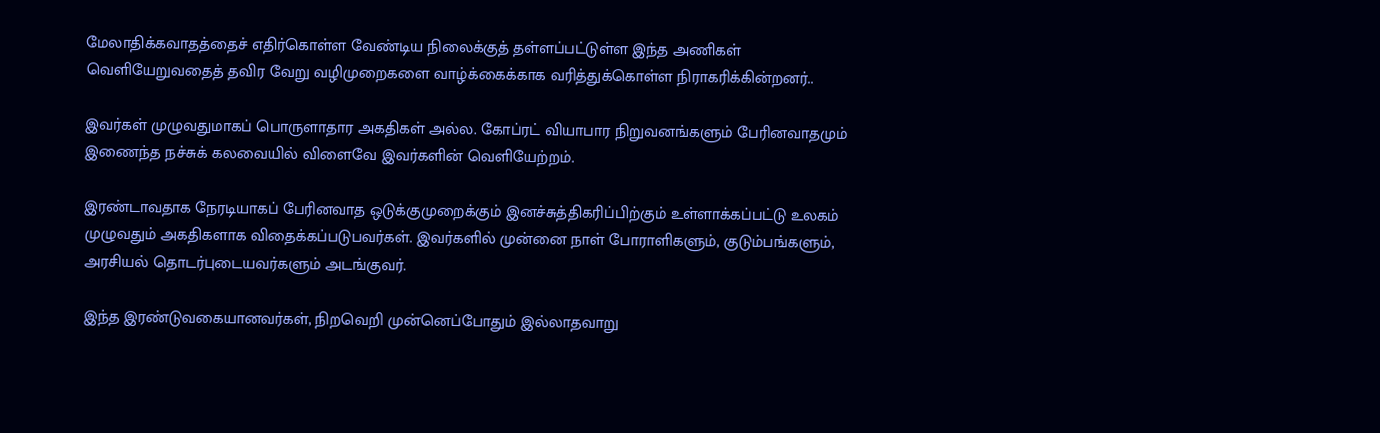மேலாதிக்கவாதத்தைச் எதிர்கொள்ள வேண்டிய நிலைக்குத் தள்ளப்பட்டுள்ள இந்த அணிகள் வெளியேறுவதைத் தவிர வேறு வழிமுறைகளை வாழ்க்கைக்காக வரித்துக்கொள்ள நிராகரிக்கின்றனர்..

இவர்கள் முழுவதுமாகப் பொருளாதார அகதிகள் அல்ல. கோப்ரட் வியாபார நிறுவனங்களும் பேரினவாதமும் இணைந்த நச்சுக் கலவையில் விளைவே இவர்களின் வெளியேற்றம்.

இரண்டாவதாக நேரடியாகப் பேரினவாத ஒடுக்குமுறைக்கும் இனச்சுத்திகரிப்பிற்கும் உள்ளாக்கப்பட்டு உலகம் முழுவதும் அகதிகளாக விதைக்கப்படுபவர்கள். இவர்களில் முன்னை நாள் போராளிகளும், குடும்பங்களும், அரசியல் தொடர்புடையவர்களும் அடங்குவர்.

இந்த இரண்டுவகையானவர்கள், நிறவெறி முன்னெப்போதும் இல்லாதவாறு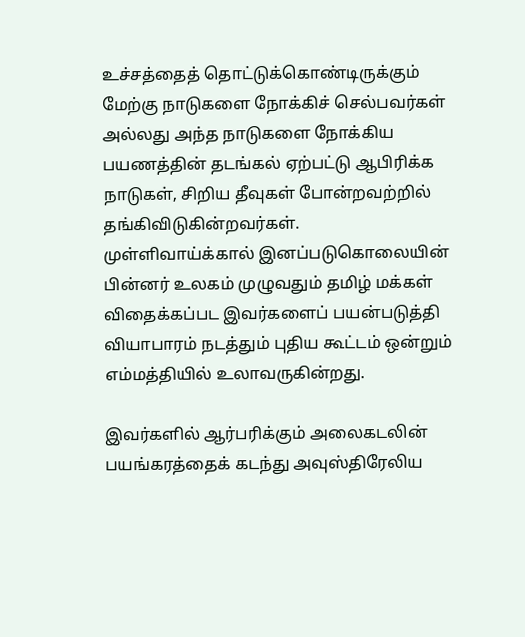உச்சத்தைத் தொட்டுக்கொண்டிருக்கும் மேற்கு நாடுகளை நோக்கிச் செல்பவர்கள் அல்லது அந்த நாடுகளை நோக்கிய பயணத்தின் தடங்கல் ஏற்பட்டு ஆபிரிக்க நாடுகள், சிறிய தீவுகள் போன்றவற்றில் தங்கிவிடுகின்றவர்கள்.
முள்ளிவாய்க்கால் இனப்படுகொலையின் பின்னர் உலகம் முழுவதும் தமிழ் மக்கள் விதைக்கப்பட இவர்களைப் பயன்படுத்தி வியாபாரம் நடத்தும் புதிய கூட்டம் ஒன்றும் எம்மத்தியில் உலாவருகின்றது.

இவர்களில் ஆர்பரிக்கும் அலைகடலின் பயங்கரத்தைக் கடந்து அவுஸ்திரேலிய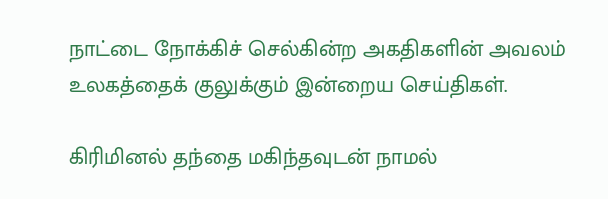நாட்டை நோக்கிச் செல்கின்ற அகதிகளின் அவலம் உலகத்தைக் குலுக்கும் இன்றைய செய்திகள்.

கிரிமினல் தந்தை மகிந்தவுடன் நாமல்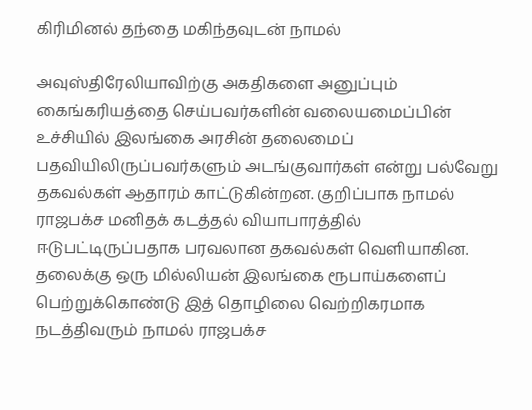கிரிமினல் தந்தை மகிந்தவுடன் நாமல்

அவுஸ்திரேலியாவிற்கு அகதிகளை அனுப்பும் கைங்கரியத்தை செய்பவர்களின் வலையமைப்பின் உச்சியில் இலங்கை அரசின் தலைமைப் பதவியிலிருப்பவர்களும் அடங்குவார்கள் என்று பல்வேறு தகவல்கள் ஆதாரம் காட்டுகின்றன. குறிப்பாக நாமல் ராஜபக்ச மனிதக் கடத்தல் வியாபாரத்தில் ஈடுபட்டிருப்பதாக பரவலான தகவல்கள் வெளியாகின. தலைக்கு ஒரு மில்லியன் இலங்கை ரூபாய்களைப் பெற்றுக்கொண்டு இத் தொழிலை வெற்றிகரமாக நடத்திவரும் நாமல் ராஜபக்ச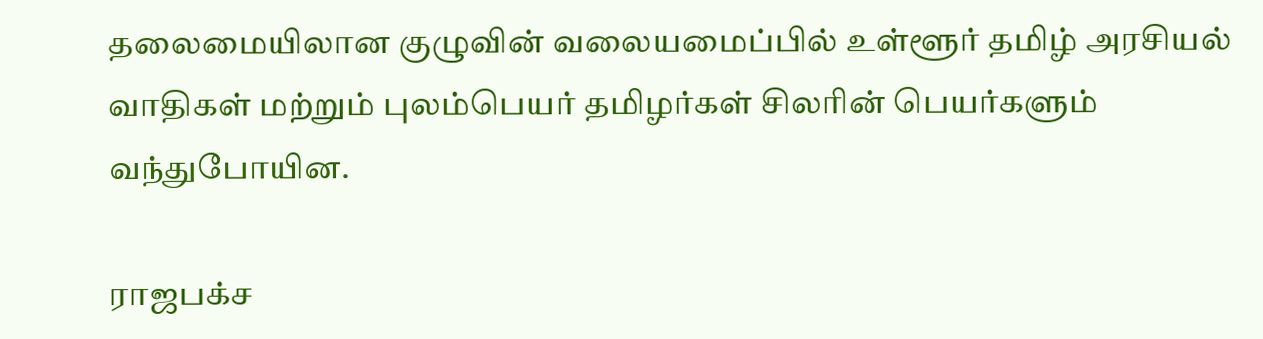தலைமையிலான குழுவின் வலையமைப்பில் உள்ளூர் தமிழ் அரசியல் வாதிகள் மற்றும் புலம்பெயர் தமிழர்கள் சிலரின் பெயர்களும் வந்துபோயின.

ராஜபக்ச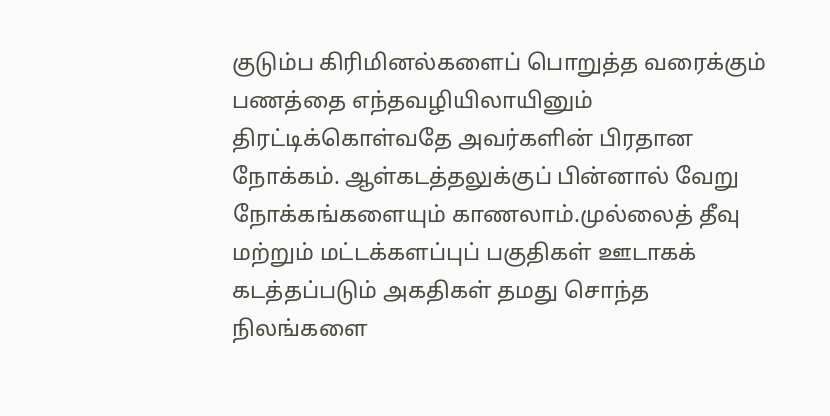குடும்ப கிரிமினல்களைப் பொறுத்த வரைக்கும் பணத்தை எந்தவழியிலாயினும் திரட்டிக்கொள்வதே அவர்களின் பிரதான நோக்கம். ஆள்கடத்தலுக்குப் பின்னால் வேறு நோக்கங்களையும் காணலாம்.முல்லைத் தீவு மற்றும் மட்டக்களப்புப் பகுதிகள் ஊடாகக் கடத்தப்படும் அகதிகள் தமது சொந்த நிலங்களை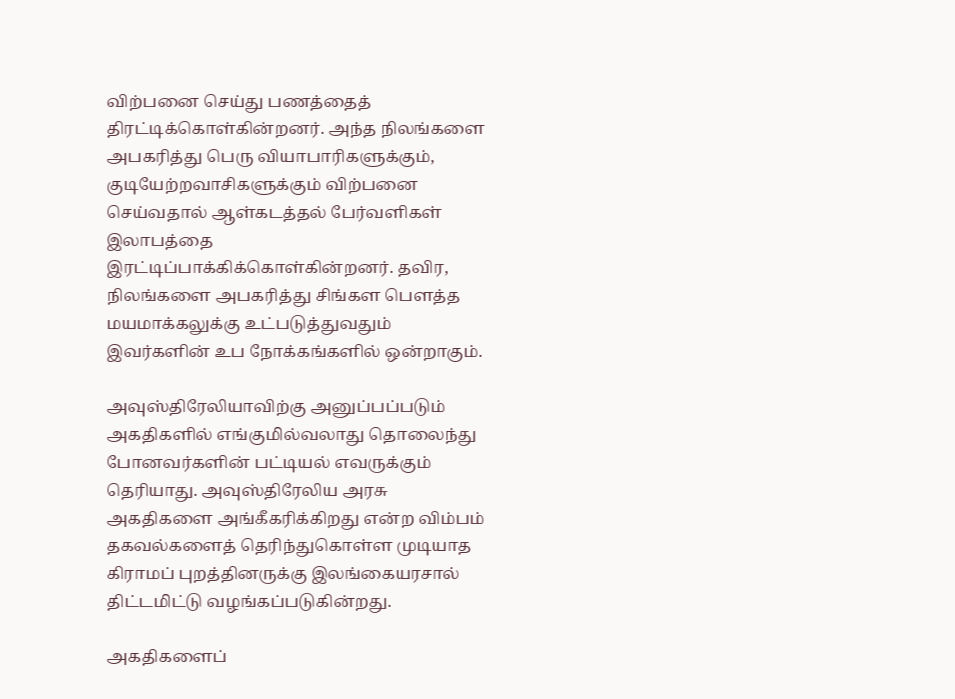விற்பனை செய்து பணத்தைத் திரட்டிக்கொள்கின்றனர். அந்த நிலங்களை அபகரித்து பெரு வியாபாரிகளுக்கும், குடியேற்றவாசிகளுக்கும் விற்பனை செய்வதால் ஆள்கடத்தல் பேர்வளிகள் இலாபத்தை இரட்டிப்பாக்கிக்கொள்கின்றனர். தவிர, நிலங்களை அபகரித்து சிங்கள பௌத்த மயமாக்கலுக்கு உட்படுத்துவதும் இவர்களின் உப நோக்கங்களில் ஒன்றாகும்.

அவுஸ்திரேலியாவிற்கு அனுப்பப்படும் அகதிகளில் எங்குமில்வலாது தொலைந்து போனவர்களின் பட்டியல் எவருக்கும் தெரியாது. அவுஸ்திரேலிய அரசு அகதிகளை அங்கீகரிக்கிறது என்ற விம்பம் தகவல்களைத் தெரிந்துகொள்ள முடியாத கிராமப் புறத்தினருக்கு இலங்கையரசால் திட்டமிட்டு வழங்கப்படுகின்றது.

அகதிகளைப்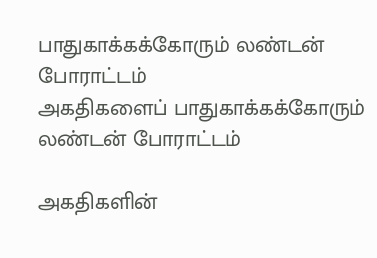பாதுகாக்கக்கோரும் லண்டன் போராட்டம்
அகதிகளைப் பாதுகாக்கக்கோரும் லண்டன் போராட்டம்

அகதிகளின்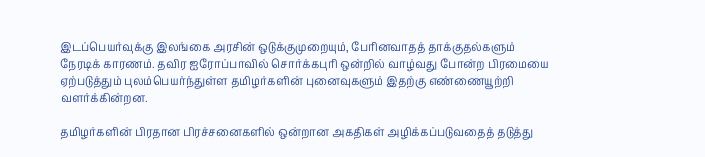இடப்பெயர்வுக்கு இலங்கை அரசின் ஒடுக்குமுறையும், பேரினவாதத் தாக்குதல்களும் நேரடிக் காரணம். தவிர ஐரோப்பாவில் சொர்க்கபுரி ஒன்றில் வாழ்வது போன்ற பிரமையை ஏற்படுத்தும் புலம்பெயர்ந்துள்ள தமிழர்களின் புனைவுகளும் இதற்கு எண்ணையூற்றி வளர்க்கின்றன.

தமிழர்களின் பிரதான பிரச்சனைகளில் ஒன்றான அகதிகள் அழிக்கப்படுவதைத் தடுத்து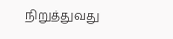நிறுத்துவது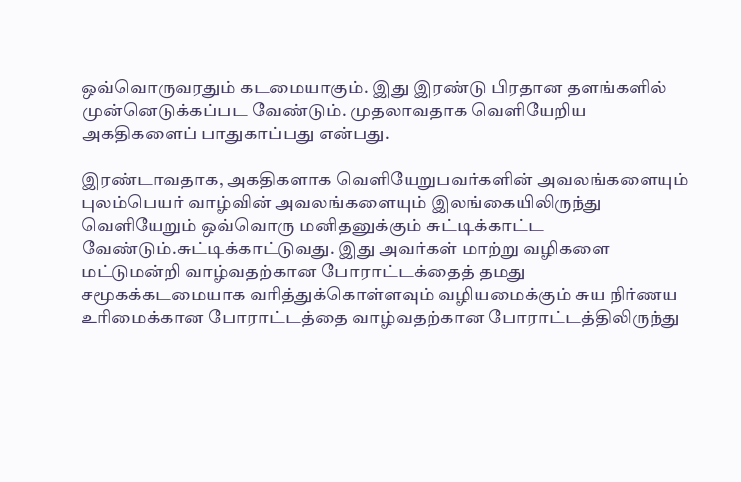ஒவ்வொருவரதும் கடமையாகும். இது இரண்டு பிரதான தளங்களில் முன்னெடுக்கப்பட வேண்டும். முதலாவதாக வெளியேறிய அகதிகளைப் பாதுகாப்பது என்பது.

இரண்டாவதாக, அகதிகளாக வெளியேறுபவர்களின் அவலங்களையும் புலம்பெயர் வாழ்வின் அவலங்களையும் இலங்கையிலிருந்து வெளியேறும் ஒவ்வொரு மனிதனுக்கும் சுட்டிக்காட்ட வேண்டும்.சுட்டிக்காட்டுவது. இது அவர்கள் மாற்று வழிகளை மட்டுமன்றி வாழ்வதற்கான போராட்டக்தைத் தமது சமூகக்கடமையாக வரித்துக்கொள்ளவும் வழியமைக்கும் சுய நிர்ணய உரிமைக்கான போராட்டத்தை வாழ்வதற்கான போராட்டத்திலிருந்து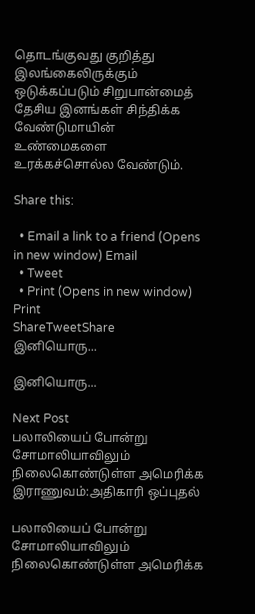தொடங்குவது குறித்து இலங்கைலிருக்கும் ஒடுக்கப்படும் சிறுபான்மைத் தேசிய இனங்கள் சிந்திக்க வேண்டுமாயின் உண்மைகளை உரக்கச்சொல்ல வேண்டும்.

Share this:

  • Email a link to a friend (Opens in new window) Email
  • Tweet
  • Print (Opens in new window) Print
ShareTweetShare
இனியொரு...

இனியொரு...

Next Post
பலாலியைப் போன்று சோமாலியாவிலும் நிலைகொண்டுள்ள அமெரிக்க இராணுவம்:அதிகாரி ஒப்புதல்

பலாலியைப் போன்று சோமாலியாவிலும் நிலைகொண்டுள்ள அமெரிக்க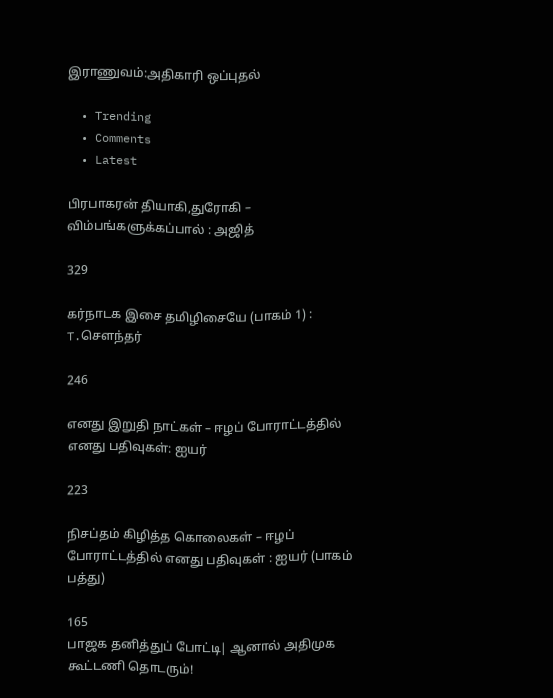இராணுவம்:அதிகாரி ஒப்புதல்

  • Trending
  • Comments
  • Latest

பிரபாகரன் தியாகி,துரோகி – விம்பங்களுக்கப்பால் : அஜித்

329

கர்நாடக இசை தமிழிசையே (பாகம் 1) : T.செளந்தர்

246

எனது இறுதி நாட்கள் – ஈழப் போராட்டத்தில் எனது பதிவுகள்: ஐயர்

223

நிசப்தம் கிழித்த கொலைகள் – ஈழப் போராட்டத்தில் எனது பதிவுகள் : ஐயர் (பாகம் பத்து)

165
பாஜக தனித்துப் போட்டி| ஆனால் அதிமுக கூட்டணி தொடரும்!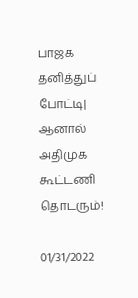பாஜக தனித்துப் போட்டி| ஆனால் அதிமுக கூட்டணி தொடரும்!

01/31/2022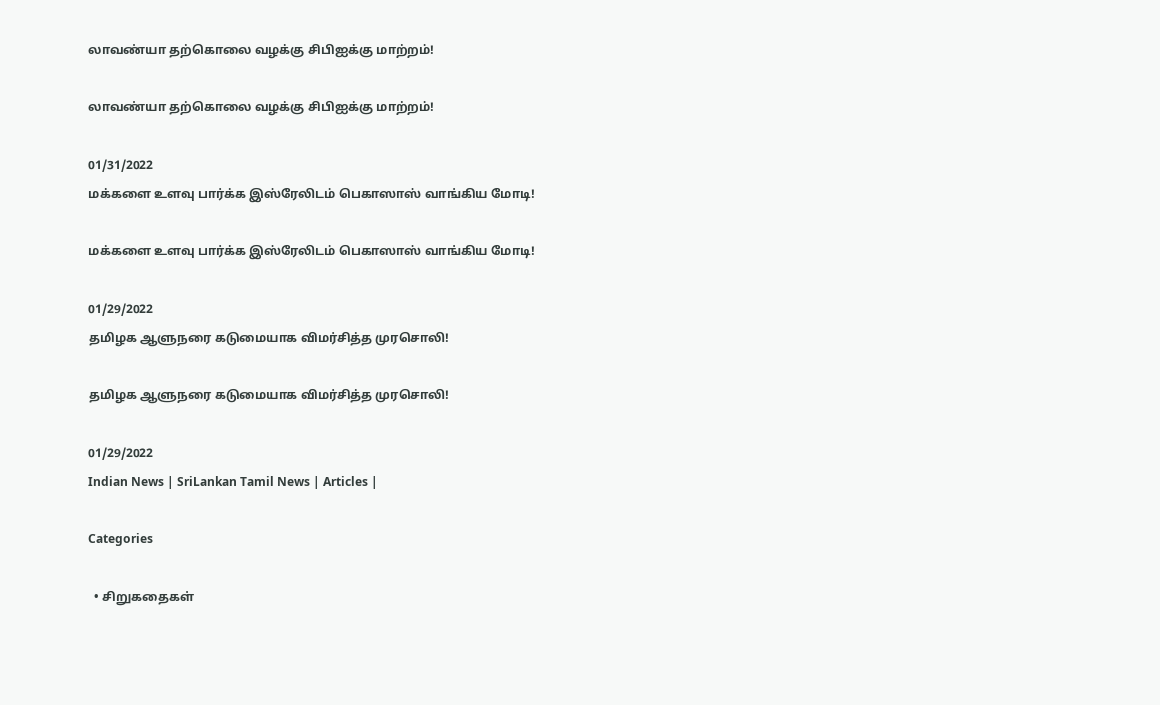லாவண்யா தற்கொலை வழக்கு சிபிஐக்கு மாற்றம்!

லாவண்யா தற்கொலை வழக்கு சிபிஐக்கு மாற்றம்!

01/31/2022
மக்களை உளவு பார்க்க இஸ்ரேலிடம் பெகாஸாஸ் வாங்கிய மோடி!

மக்களை உளவு பார்க்க இஸ்ரேலிடம் பெகாஸாஸ் வாங்கிய மோடி!

01/29/2022
தமிழக ஆளுநரை கடுமையாக விமர்சித்த முரசொலி!

தமிழக ஆளுநரை கடுமையாக விமர்சித்த முரசொலி!

01/29/2022
Indian News | SriLankan Tamil News | Articles |

Categories

  • சிறுகதைகள்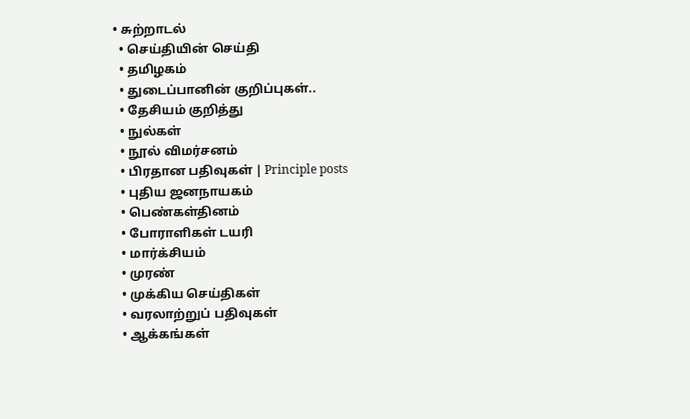• சுற்றாடல்
  • செய்தியின் செய்தி
  • தமிழகம்
  • துடைப்பானின் குறிப்புகள்..
  • தேசியம் குறித்து
  • நுல்கள்
  • நூல் விமர்சனம்
  • பிரதான பதிவுகள் | Principle posts
  • புதிய ஜனநாயகம்
  • பெண்கள்தினம்
  • போராளிகள் டயரி
  • மார்க்சியம்
  • முரண்
  • முக்கிய செய்திகள்
  • வரலாற்றுப் பதிவுகள்
  • ஆக்கங்கள்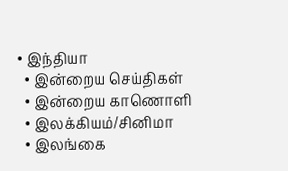• இந்தியா
  • இன்றைய செய்திகள்
  • இன்றைய காணொளி
  • இலக்கியம்/சினிமா
  • இலங்கை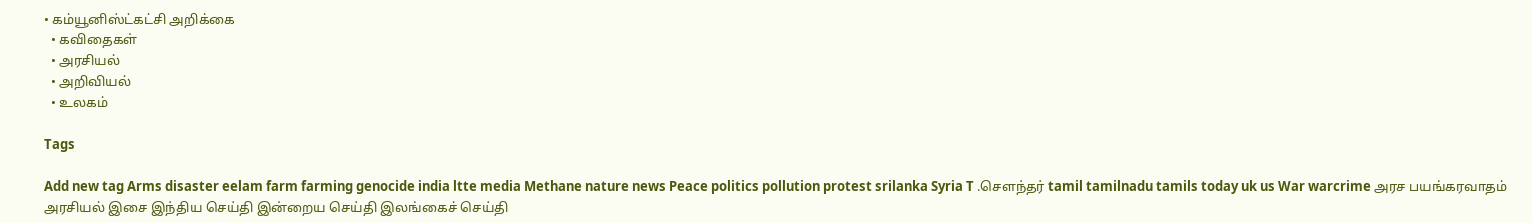• கம்யூனிஸ்ட்கட்சி அறிக்கை
  • கவிதைகள்
  • அரசியல்
  • அறிவியல்
  • உலகம்

Tags

Add new tag Arms disaster eelam farm farming genocide india ltte media Methane nature news Peace politics pollution protest srilanka Syria T .சௌந்தர் tamil tamilnadu tamils today uk us War warcrime அரச பயங்கரவாதம் அரசியல் இசை இந்திய செய்தி இன்றைய செய்தி இலங்கைச் செய்தி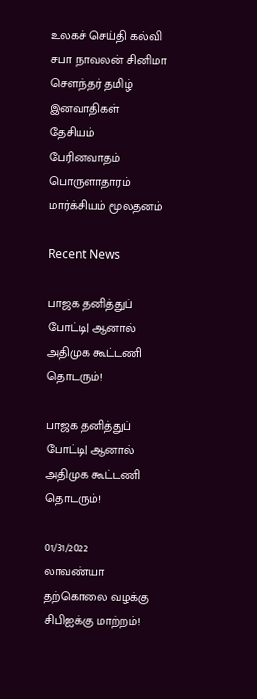உலகச் செய்தி கல்வி சபா நாவலன் சினிமா சௌந்தர் தமிழ் இனவாதிகள் தேசியம் பேரினவாதம் பொருளாதாரம் மார்க்சியம் மூலதனம்

Recent News

பாஜக தனித்துப் போட்டி| ஆனால் அதிமுக கூட்டணி தொடரும்!

பாஜக தனித்துப் போட்டி| ஆனால் அதிமுக கூட்டணி தொடரும்!

01/31/2022
லாவண்யா தற்கொலை வழக்கு சிபிஐக்கு மாற்றம்!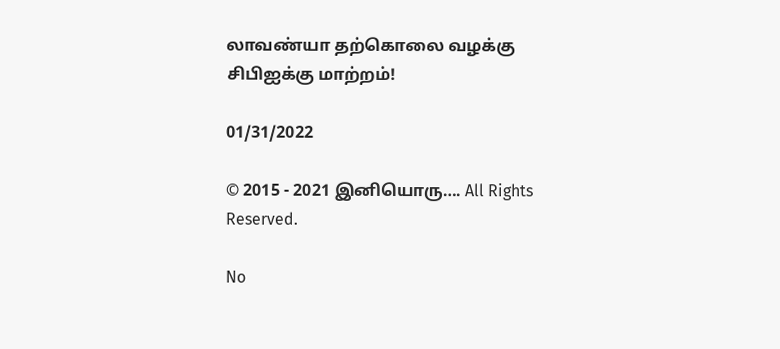லாவண்யா தற்கொலை வழக்கு சிபிஐக்கு மாற்றம்!

01/31/2022

© 2015 - 2021 இனியொரு…. All Rights Reserved.

No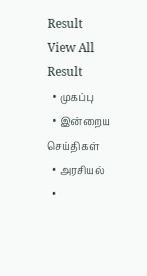Result
View All Result
  • முகப்பு
  • இன்றைய செய்திகள்
  • அரசியல்
  •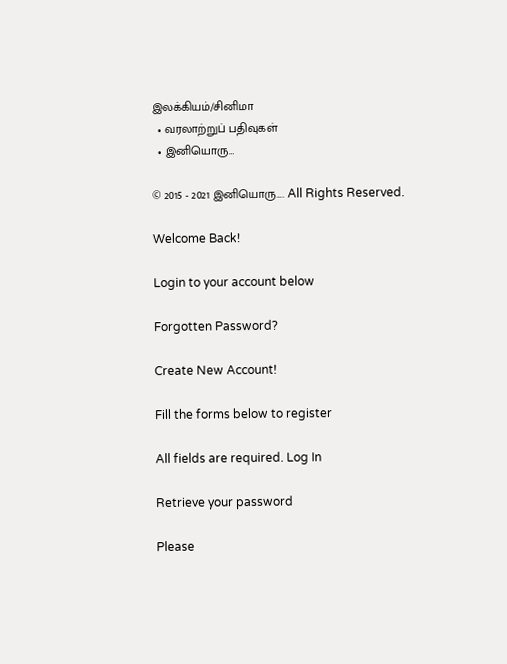இலக்கியம்/சினிமா
  • வரலாற்றுப் பதிவுகள்
  • இனியொரு…

© 2015 - 2021 இனியொரு…. All Rights Reserved.

Welcome Back!

Login to your account below

Forgotten Password?

Create New Account!

Fill the forms below to register

All fields are required. Log In

Retrieve your password

Please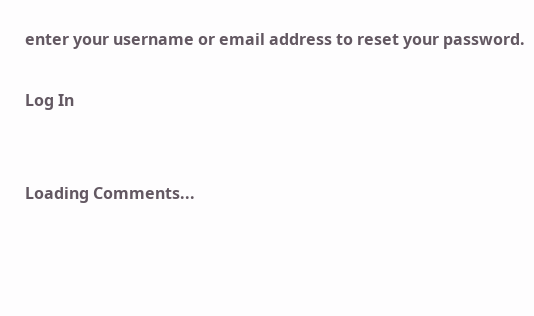enter your username or email address to reset your password.

Log In


Loading Comments...